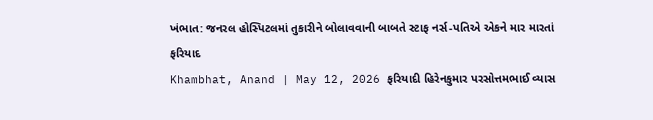ખંભાત: જનરલ હોસ્પિટલમાં તુકારીને બોલાવવાની બાબતે સ્ટાફ નર્સ-પતિએ એકને માર મારતાં ફરિયાદ
Khambhat, Anand | May 12, 2026 ફરિયાદી હિરેનકુમાર પરસોત્તમભાઈ વ્યાસ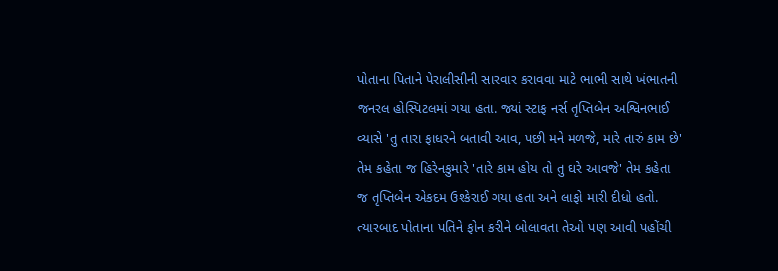પોતાના પિતાને પેરાલીસીની સારવાર કરાવવા માટે ભાભી સાથે ખંભાતની જનરલ હોસ્પિટલમાં ગયા હતા. જ્યાં સ્ટાફ નર્સ તૃપ્તિબેન અશ્વિનભાઈ વ્યાસે 'તુ તારા ફાધરને બતાવી આવ, પછી મને મળજે, મારે તારું કામ છે' તેમ કહેતા જ હિરેનકુમારે 'તારે કામ હોય તો તુ ઘરે આવજે' તેમ કહેતા જ તૃપ્તિબેન એકદમ ઉશ્કેરાઈ ગયા હતા અને લાફો મારી દીધો હતો. ત્યારબાદ પોતાના પતિને ફોન કરીને બોલાવતા તેઓ પણ આવી પહોંચી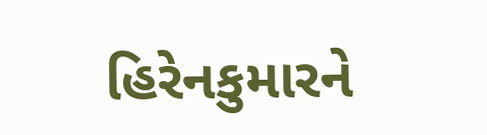હિરેનકુમારને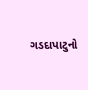ગડદાપાટુનો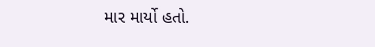માર માર્યો હતો.